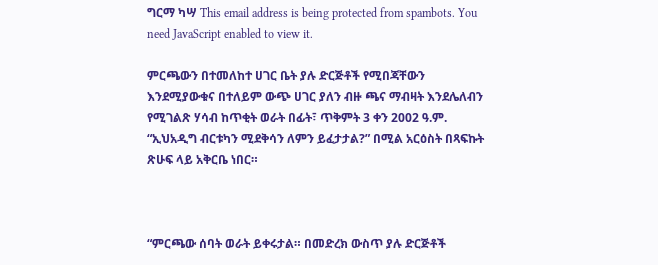ግርማ ካሣ This email address is being protected from spambots. You need JavaScript enabled to view it.

ምርጫውን በተመለከተ ሀገር ቤት ያሉ ድርጅቶች የሚበጃቸውን እንደሚያውቁና በተለይም ውጭ ሀገር ያለን ብዙ ጫና ማብዛት እንደሌለብን የሚገልጽ ሃሳብ ከጥቂት ወራት በፊት፣ ጥቅምት 3 ቀን 2002 ዓ.ም. “ኢህአዲግ ብርቱካን ሚደቅሳን ለምን ይፈታታል?” በሚል አርዕስት በጻፍኩት ጽሁፍ ላይ አቅርቤ ነበር።



“ምርጫው ሰባት ወራት ይቀሩታል። በመድረክ ውስጥ ያሉ ድርጅቶች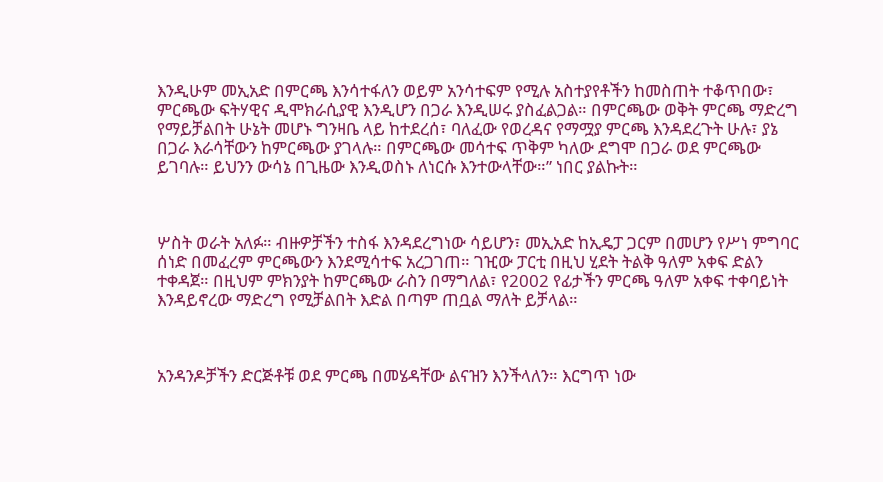እንዲሁም መኢአድ በምርጫ እንሳተፋለን ወይም አንሳተፍም የሚሉ አስተያየቶችን ከመስጠት ተቆጥበው፣ ምርጫው ፍትሃዊና ዲሞክራሲያዊ እንዲሆን በጋራ እንዲሠሩ ያስፈልጋል። በምርጫው ወቅት ምርጫ ማድረግ የማይቻልበት ሁኔት መሆኑ ግንዛቤ ላይ ከተደረሰ፣ ባለፈው የወረዳና የማሟያ ምርጫ እንዳደረጉት ሁሉ፣ ያኔ በጋራ እራሳቸውን ከምርጫው ያገላሉ። በምርጫው መሳተፍ ጥቅም ካለው ደግሞ በጋራ ወደ ምርጫው ይገባሉ። ይህንን ውሳኔ በጊዜው እንዲወስኑ ለነርሱ እንተውላቸው።” ነበር ያልኩት።



ሦስት ወራት አለፉ። ብዙዎቻችን ተስፋ እንዳደረግነው ሳይሆን፣ መኢአድ ከኢዴፓ ጋርም በመሆን የሥነ ምግባር ሰነድ በመፈረም ምርጫውን እንደሚሳተፍ አረጋገጠ። ገዢው ፓርቲ በዚህ ሂደት ትልቅ ዓለም አቀፍ ድልን ተቀዳጀ። በዚህም ምክንያት ከምርጫው ራስን በማግለል፣ የ2002 የፊታችን ምርጫ ዓለም አቀፍ ተቀባይነት እንዳይኖረው ማድረግ የሚቻልበት እድል በጣም ጠቧል ማለት ይቻላል።



አንዳንዶቻችን ድርጅቶቹ ወደ ምርጫ በመሄዳቸው ልናዝን እንችላለን። እርግጥ ነው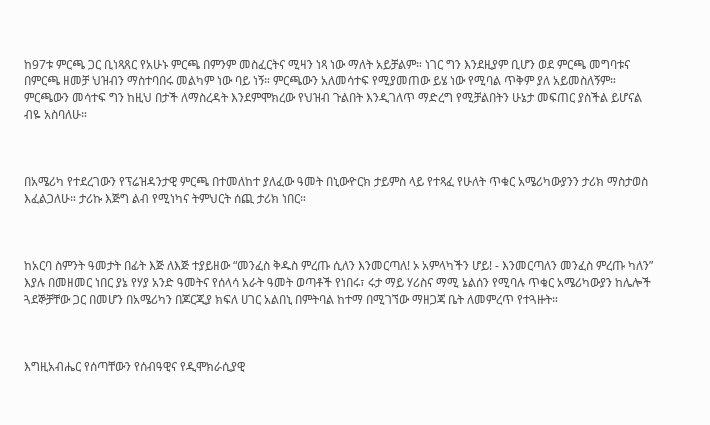ከ97ቱ ምርጫ ጋር ቢነጻጸር የአሁኑ ምርጫ በምንም መስፈርትና ሚዛን ነጻ ነው ማለት አይቻልም። ነገር ግን እንደዚያም ቢሆን ወደ ምርጫ መግባቱና በምርጫ ዘመቻ ህዝብን ማስተባበሩ መልካም ነው ባይ ነኝ። ምርጫውን አለመሳተፍ የሚያመጠው ይሄ ነው የሚባል ጥቅም ያለ አይመስለኝም። ምርጫውን መሳተፍ ግን ከዚህ በታች ለማስረዳት እንደምሞክረው የህዝብ ጉልበት እንዲገለጥ ማድረግ የሚቻልበትን ሁኔታ መፍጠር ያስችል ይሆናል ብዬ አስባለሁ።



በአሜሪካ የተደረገውን የፕሬዝዳንታዊ ምርጫ በተመለከተ ያለፈው ዓመት በኒውዮርክ ታይምስ ላይ የተጻፈ የሁለት ጥቁር አሜሪካውያንን ታሪክ ማስታወስ እፈልጋለሁ። ታሪኩ እጅግ ልብ የሚነካና ትምህርት ሰጪ ታሪክ ነበር።



ከአርባ ስምንት ዓመታት በፊት እጅ ለእጅ ተያይዘው “መንፈስ ቅዱስ ምረጡ ሲለን እንመርጣለ! ኦ አምላካችን ሆይ! - እንመርጣለን መንፈስ ምረጡ ካለን” እያሉ በመዘመር ነበር ያኔ የሃያ አንድ ዓመትና የሰላሳ አራት ዓመት ወጣቶች የነበሩ፣ ሩታ ማይ ሃሪስና ማሚ ኔልሰን የሚባሉ ጥቁር አሜሪካውያን ከሌሎች ጓደኞቻቸው ጋር በመሆን በአሜሪካን በጆርጂያ ክፍለ ሀገር አልበኒ በምትባል ከተማ በሚገኘው ማዘጋጃ ቤት ለመምረጥ የተጓዙት።



እግዚአብሔር የሰጣቸውን የሰብዓዊና የዲሞክራሲያዊ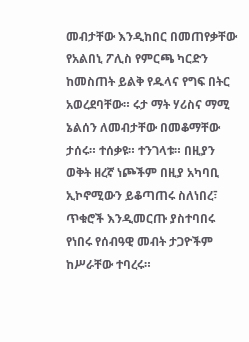መብታቸው እንዲከበር በመጠየቃቸው የአልበኒ ፖሊስ የምርጫ ካርድን ከመስጠት ይልቅ የዱላና የግፍ በትር አወረደባቸው። ሩታ ማት ሃሪስና ማሚ ኔልሰን ለመብታቸው በመቆማቸው ታሰሩ። ተሰቃዩ። ተንገላቱ። በዚያን ወቅት ዘረኛ ነጮችም በዚያ አካባቢ ኢኮኖሚውን ይቆጣጠሩ ስለነበረ፣ ጥቁሮች እንዲመርጡ ያስተባበሩ የነበሩ የሰብዓዊ መብት ታጋዮችም ከሥራቸው ተባረሩ።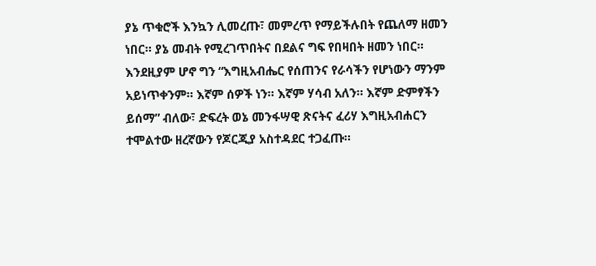ያኔ ጥቁሮች እንኳን ሊመረጡ፣ መምረጥ የማይችሉበት የጨለማ ዘመን ነበር። ያኔ መብት የሚረገጥበትና በደልና ግፍ የበዛበት ዘመን ነበር። እንደዚያም ሆኖ ግን “እግዚአብሔር የሰጠንና የራሳችን የሆነውን ማንም አይነጥቀንም። እኛም ሰዎች ነን። እኛም ሃሳብ አለን። እኛም ድምፃችን ይሰማ” ብለው፣ ድፍረት ወኔ መንፋሣዊ ጽናትና ፈሪሃ እግዚአብሐርን ተሞልተው ዘረኛውን የጆርጂያ አስተዳደር ተጋፈጡ።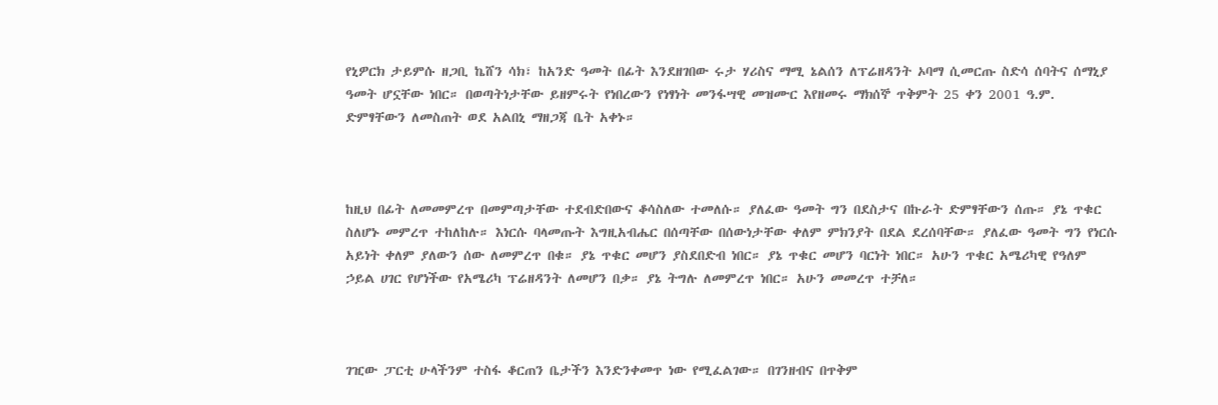የኒዎርክ ታይምሱ ዘጋቢ ኬሸን ሳክ፣ ከአንድ ዓመት በፊት እንደዘገበው ሩታ ሃሪስና ማሚ ኔልሰን ለፕሬዘዳንት ኦባማ ሲመርጡ ስድሳ ሰባትና ሰማኒያ ዓመት ሆኗቸው ነበር። በወጣትነታቸው ይዘምሩት የነበረውን የነፃነት መንፋሣዊ መዝሙር እየዘመሩ ማክሰኞ ጥቅምት 25 ቀን 2001 ዓ.ም. ድምፃቸውን ለመስጠት ወደ አልበኒ ማዘጋጃ ቤት አቀኑ።



ከዚህ በፊት ለመመምረጥ በመምጣታቸው ተደብድበውና ቆሳስለው ተመለሱ። ያለፈው ዓመት ግን በደስታና በኩራት ድምፃቸውን ሰጡ። ያኔ ጥቁር ስለሆኑ መምረጥ ተከለከሉ። እነርሱ ባላመጡት እግዚአብሔር በሰጣቸው በሰውነታቸው ቀለም ምክንያት በደል ደረሰባቸው። ያለፈው ዓመት ግን የነርሱ አይነት ቀለም ያለውን ሰው ለመምረጥ በቁ። ያኔ ጥቁር መሆን ያስደበድብ ነበር። ያኔ ጥቁር መሆን ባርነት ነበር። አሁን ጥቁር አሜሪካዊ የዓለም ኃይል ሀገር የሆነችው የአሜሪካ ፕሬዘዳንት ለመሆን በቃ። ያኔ ትግሉ ለመምረጥ ነበር። አሁን መመረጥ ተቻለ።



ገዢው ፓርቲ ሁላችንም ተስፋ ቆርጠን ቤታችን እንድንቀመጥ ነው የሚፈልገው። በገንዘብና በጥቅም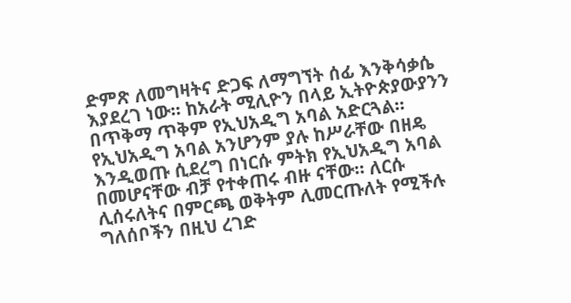ድምጽ ለመግዛትና ድጋፍ ለማግኘት ሰፊ እንቅሳቃሴ እያደረገ ነው። ከአራት ሚሊዮን በላይ ኢትዮጵያውያንን በጥቅማ ጥቅም የኢህአዲግ አባል አድርጓል። የኢህአዲግ አባል አንሆንም ያሉ ከሥራቸው በዘዴ እንዲወጡ ሲደረግ በነርሱ ምትክ የኢህአዲግ አባል በመሆናቸው ብቻ የተቀጠሩ ብዙ ናቸው። ለርሱ ሊሰሩለትና በምርጫ ወቅትም ሊመርጡለት የሚችሉ ግለሰቦችን በዚህ ረገድ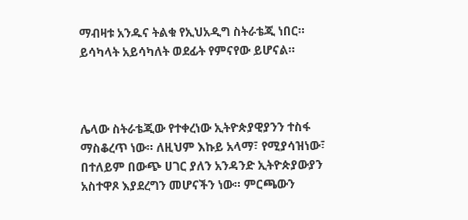ማብዛቱ አንዱና ትልቁ የኢህአዲግ ስትራቴጂ ነበር። ይሳካላት አይሳካለት ወደፊት የምናየው ይሆናል።



ሌላው ስትራቴጂው የተቀረነው ኢትዮጵያዊያንን ተስፋ ማስቆረጥ ነው። ለዚህም እኩይ አላማ፣ የሚያሳዝነው፣ በተለይም በውጭ ሀገር ያለን አንዳንድ ኢትዮጵያውያን አስተዋጾ እያደረግን መሆናችን ነው። ምርጫውን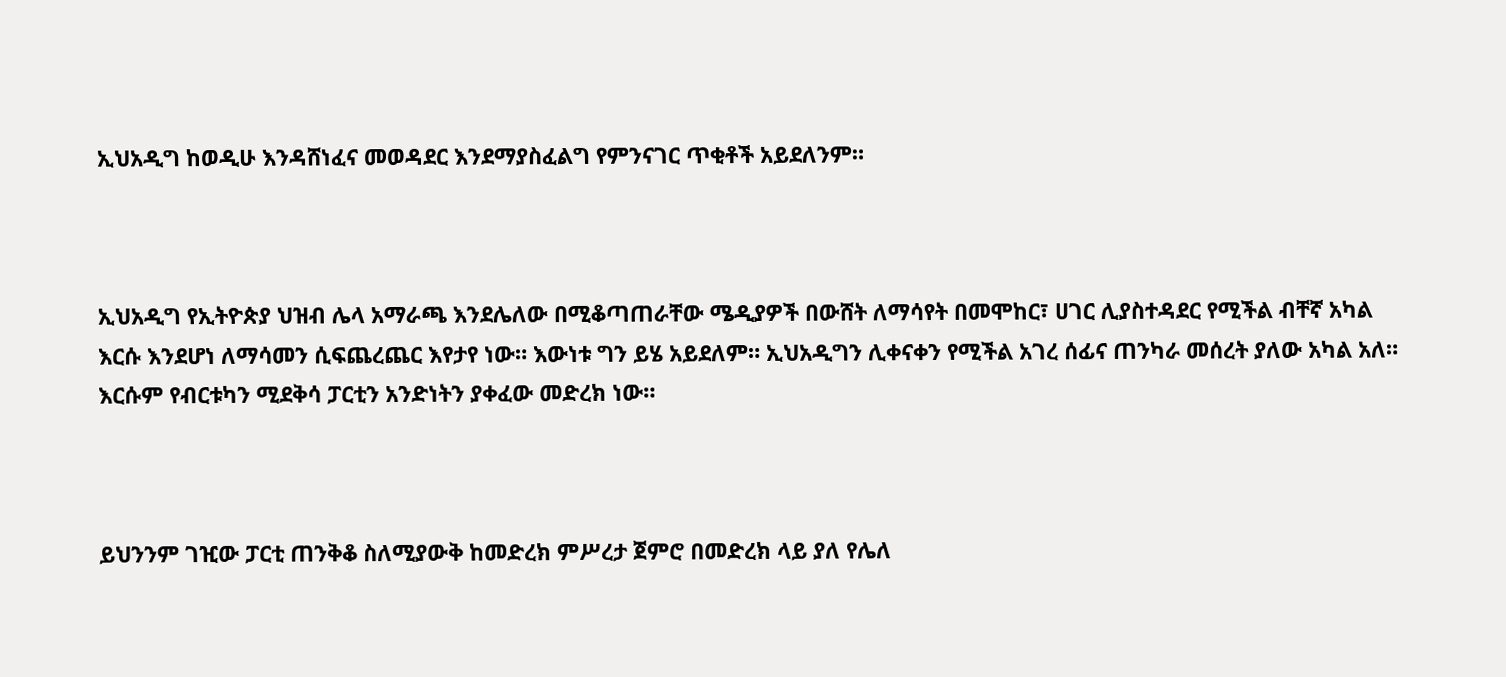ኢህአዲግ ከወዲሁ እንዳሸነፈና መወዳደር እንደማያስፈልግ የምንናገር ጥቂቶች አይደለንም።



ኢህአዲግ የኢትዮጵያ ህዝብ ሌላ አማራጫ እንደሌለው በሚቆጣጠራቸው ሜዲያዎች በውሸት ለማሳየት በመሞከር፣ ሀገር ሊያስተዳደር የሚችል ብቸኛ አካል እርሱ እንደሆነ ለማሳመን ሲፍጨረጨር እየታየ ነው። እውነቱ ግን ይሄ አይደለም። ኢህአዲግን ሊቀናቀን የሚችል አገረ ሰፊና ጠንካራ መሰረት ያለው አካል አለ። እርሱም የብርቱካን ሚደቅሳ ፓርቲን አንድነትን ያቀፈው መድረክ ነው።



ይህንንም ገዢው ፓርቲ ጠንቅቆ ስለሚያውቅ ከመድረክ ምሥረታ ጀምሮ በመድረክ ላይ ያለ የሌለ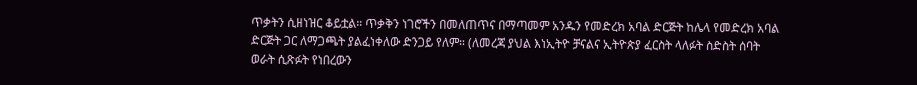ጥቃትን ሲዘነዝር ቆይቷል። ጥቃቅን ነገሮችን በመለጠጥና በማጣመም አንዱን የመድረክ አባል ድርጅት ከሌላ የመድረክ አባል ድርጅት ጋር ለማጋጫት ያልፈነቀለው ድንጋይ የለም። (ለመረጃ ያህል እነኢትዮ ቻናልና ኢትዮጵያ ፈርስት ላለፉት ስድስት ሰባት ወራት ሲጽፉት የነበረውን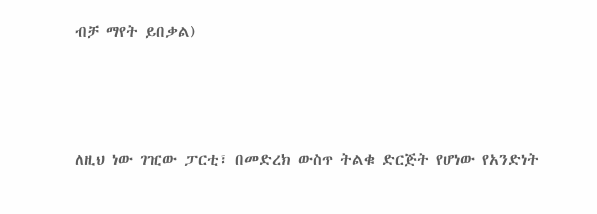ብቻ ማየት ይበቃል)



ለዚህ ነው ገዢው ፓርቲ፣ በመድረክ ውስጥ ትልቁ ድርጅት የሆነው የአንድነት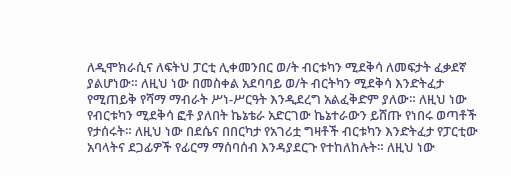ለዲሞክራሲና ለፍትህ ፓርቲ ሊቀመንበር ወ/ት ብርቱካን ሚደቅሳ ለመፍታት ፈቃደኛ ያልሆነው። ለዚህ ነው በመስቀል አደባባይ ወ/ት ብርትካን ሚደቅሳ እንድትፈታ የሚጠይቅ የሻማ ማብራት ሥነ-ሥርዓት እንዲደረግ አልፈቅድም ያለው። ለዚህ ነው የብርቱካን ሚደቅሳ ፎቶ ያለበት ኬኔቴራ አድርገው ኬኔተራውን ይሸጡ የነበሩ ወጣቶች የታሰሩት። ለዚህ ነው በደሴና በበርካታ የአገሪቷ ግዛቶች ብርቱካን እንድትፈታ የፓርቲው አባላትና ደጋፊዎች የፊርማ ማሰባሰብ እንዳያደርጉ የተከለከሉት። ለዚህ ነው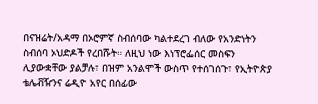በናዝሬት/አዳማ በኦሮምኛ ስብሰባው ካልተደረገ ብለው የአንድነትን ስብሰባ ኦህድዶች የረበሹት። ለዚህ ነው እነፕሮፌሰር መስፍን ሊያውቋቸው ያልቻሉ፣ በዝም አንልሞች ውስጥ የተሰገሰጉ፣ የኢትዮጵያ ቴሌቭዥንና ሬዲዮ አየር በሰፊው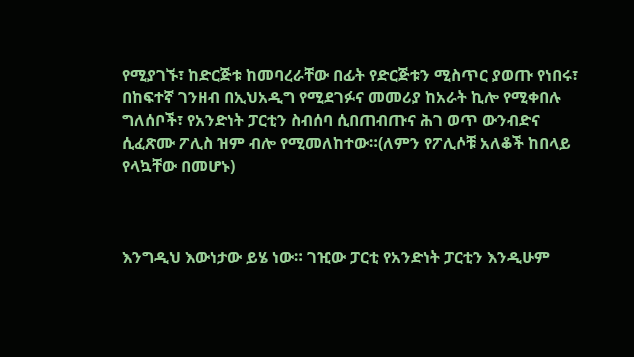የሚያገኙ፣ ከድርጅቱ ከመባረራቸው በፊት የድርጅቱን ሚስጥር ያወጡ የነበሩ፣ በከፍተኛ ገንዘብ በኢህአዲግ የሚደገፉና መመሪያ ከአራት ኪሎ የሚቀበሉ ግለሰቦች፣ የአንድነት ፓርቲን ስብሰባ ሲበጠብጡና ሕገ ወጥ ውንብድና ሲፈጽሙ ፖሊስ ዝም ብሎ የሚመለከተው።(ለምን የፖሊሶቹ አለቆች ከበላይ የላኳቸው በመሆኑ)



እንግዲህ እውነታው ይሄ ነው። ገዢው ፓርቲ የአንድነት ፓርቲን እንዲሁም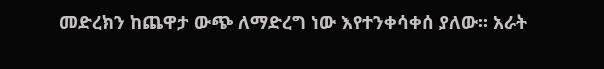መድረክን ከጨዋታ ውጭ ለማድረግ ነው እየተንቀሳቀሰ ያለው። አራት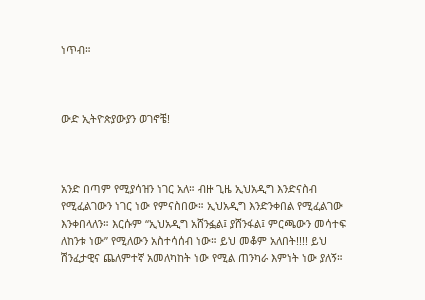ነጥብ።



ውድ ኢትዮጵያውያን ወገኖቼ!



አንድ በጣም የሚያሳዝን ነገር አለ። ብዙ ጊዜ ኢህአዲግ እንድናስብ የሚፈልገውን ነገር ነው የምናስበው። ኢህአዲግ እንድንቀበል የሚፈልገው እንቀበላለን። እርሱም “ኢህአዲግ አሸንፏል፤ ያሸንፋል፤ ምርጫውን መሳተፍ ለከንቱ ነው” የሚለውን አስተሳሰብ ነው። ይህ መቆም አለበት!!!! ይህ ሽንፈታዊና ጨለምተኛ አመለካከት ነው የሚል ጠንካራ እምነት ነው ያለኝ።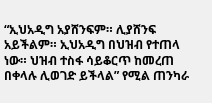“ኢህአዲግ አያሸንፍም። ሊያሸንፍ አይችልም። ኢህአዲግ በህዝብ የተጠላ ነው። ህዝብ ተስፋ ሳይቆርጥ ከመረጠ በቀላሉ ሊወገድ ይችላል” የሚል ጠንካራ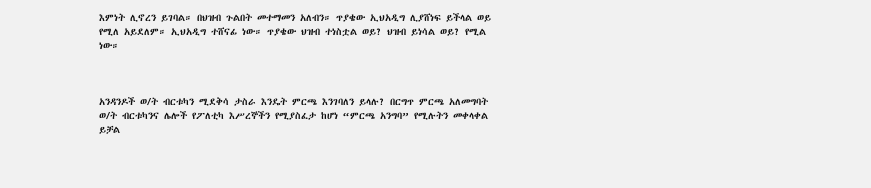እምነት ሊኖረን ይገባል። በህዝብ ጉልበት መተማመን አለብን። ጥያቄው ኢህአዲግ ሊያሸነፍ ይችላል ወይ የሚለ አይደለም። ኢህአዲግ ተሸናፊ ነው። ጥያቄው ህዝብ ተነስቷል ወይ? ህዝብ ይነሳል ወይ? የሚል ነው።



አንዳንዶች ወ/ት ብርቱካን ሚደቅሳ ታስራ እንዴት ምርጫ እንገባለን ይላሉ? በርግጥ ምርጫ አለመግባት ወ/ት ብርቱካንና ሌሎች የፖለቲካ እሥረኞችን የሚያስፈታ ከሆነ “ምርጫ አንግባ” የሚሉትን መቀላቀል ይቻል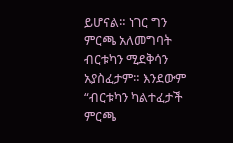ይሆናል። ነገር ግን ምርጫ አለመግባት ብርቱካን ሚደቅሳን አያስፈታም። እንደውም “ብርቱካን ካልተፈታች ምርጫ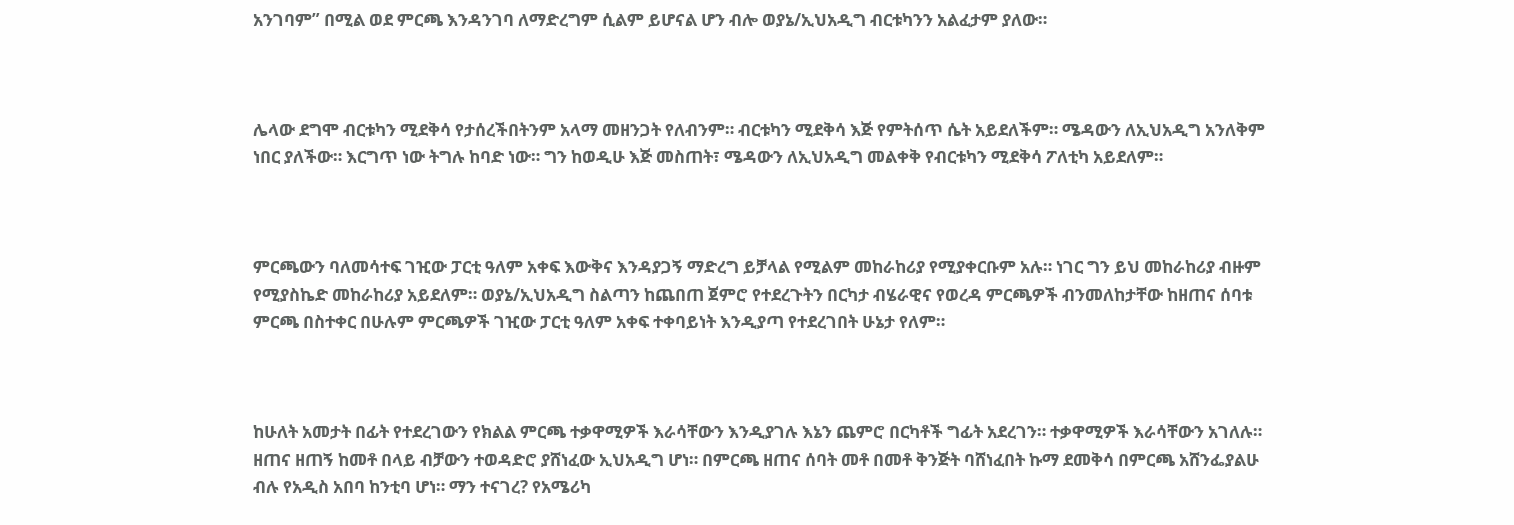አንገባም” በሚል ወደ ምርጫ እንዳንገባ ለማድረግም ሲልም ይሆናል ሆን ብሎ ወያኔ/ኢህአዲግ ብርቱካንን አልፈታም ያለው።



ሌላው ደግሞ ብርቱካን ሚደቅሳ የታሰረችበትንም አላማ መዘንጋት የለብንም። ብርቱካን ሚደቅሳ እጅ የምትሰጥ ሴት አይደለችም። ሜዳውን ለኢህአዲግ አንለቅም ነበር ያለችው። እርግጥ ነው ትግሉ ከባድ ነው። ግን ከወዲሁ እጅ መስጠት፣ ሜዳውን ለኢህአዲግ መልቀቅ የብርቱካን ሚደቅሳ ፖለቲካ አይደለም።



ምርጫውን ባለመሳተፍ ገዢው ፓርቲ ዓለም አቀፍ እውቅና እንዳያጋኝ ማድረግ ይቻላል የሚልም መከራከሪያ የሚያቀርቡም አሉ። ነገር ግን ይህ መከራከሪያ ብዙም የሚያስኬድ መከራከሪያ አይደለም። ወያኔ/ኢህአዲግ ስልጣን ከጨበጠ ጀምሮ የተደረጉትን በርካታ ብሄራዊና የወረዳ ምርጫዎች ብንመለከታቸው ከዘጠና ሰባቱ ምርጫ በስተቀር በሁሉም ምርጫዎች ገዢው ፓርቲ ዓለም አቀፍ ተቀባይነት እንዲያጣ የተደረገበት ሁኔታ የለም።



ከሁለት አመታት በፊት የተደረገውን የክልል ምርጫ ተቃዋሚዎች እራሳቸውን እንዲያገሉ እኔን ጨምሮ በርካቶች ግፊት አደረገን። ተቃዋሚዎች እራሳቸውን አገለሉ። ዘጠና ዘጠኝ ከመቶ በላይ ብቻውን ተወዳድሮ ያሸነፈው ኢህአዲግ ሆነ። በምርጫ ዘጠና ሰባት መቶ በመቶ ቅንጅት ባሸነፈበት ኩማ ደመቅሳ በምርጫ አሸንፌያልሁ ብሉ የአዲስ አበባ ከንቲባ ሆነ። ማን ተናገረ? የአሜሪካ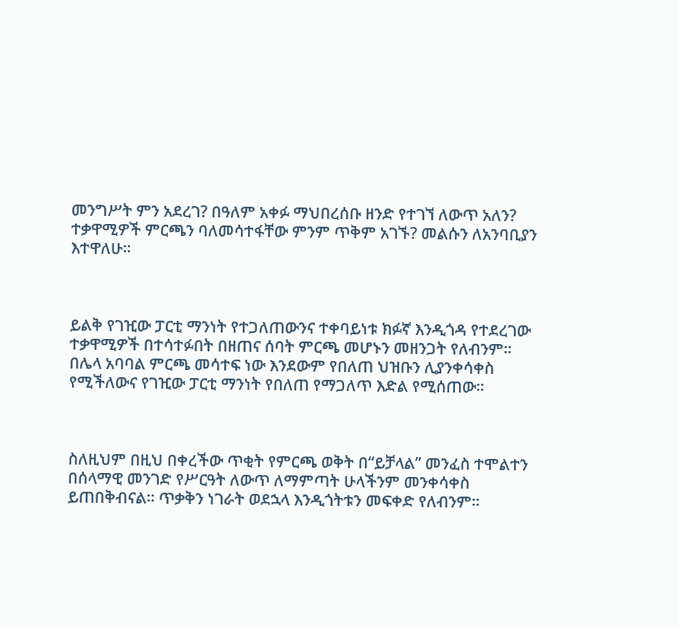መንግሥት ምን አደረገ? በዓለም አቀፉ ማህበረሰቡ ዘንድ የተገኘ ለውጥ አለን? ተቃዋሚዎች ምርጫን ባለመሳተፋቸው ምንም ጥቅም አገኙ? መልሱን ለአንባቢያን እተዋለሁ።



ይልቅ የገዢው ፓርቲ ማንነት የተጋለጠውንና ተቀባይነቱ ክፉኛ እንዲጎዳ የተደረገው ተቃዋሚዎች በተሳተፉበት በዘጠና ሰባት ምርጫ መሆኑን መዘንጋት የለብንም። በሌላ አባባል ምርጫ መሳተፍ ነው እንደውም የበለጠ ህዝቡን ሊያንቀሳቀስ የሚችለውና የገዢው ፓርቲ ማንነት የበለጠ የማጋለጥ እድል የሚሰጠው።



ስለዚህም በዚህ በቀረችው ጥቂት የምርጫ ወቅት በ“ይቻላል” መንፈስ ተሞልተን በሰላማዊ መንገድ የሥርዓት ለውጥ ለማምጣት ሁላችንም መንቀሳቀስ ይጠበቅብናል። ጥቃቅን ነገራት ወደኋላ እንዲጎትቱን መፍቀድ የለብንም።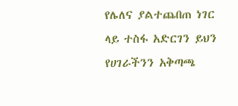የሌለና ያልተጨበጠ ነገር ላይ ተስፋ አድርገን ይህን የሀገራችንን አቅጣጫ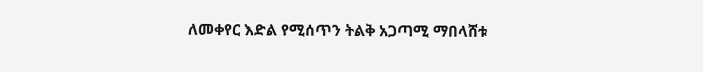ለመቀየር እድል የሚሰጥን ትልቅ አጋጣሚ ማበላሸቱ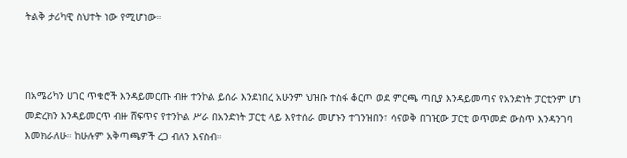ትልቅ ታሪካዊ ስህተት ነው የሚሆነው።



በአሜሪካን ሀገር ጥቁሮች እንዳይመርጡ ብዙ ተንኮል ይሰራ እንደነበረ አሁንም ህዝቡ ተስፋ ቆርጦ ወደ ምርጫ ጣቢያ እንዳይመጣና የአንድነት ፓርቲንም ሆነ መድረክን እንዳይመርጥ ብዙ ሸፍጥና የተንኮል ሥራ በአንድነት ፓርቲ ላይ እየተሰራ መሆኑን ተገንዝበን፣ ሳናወቅ በገዢው ፓርቲ ወጥመድ ውስጥ እንዳንገባ እመክራለሁ። ከሁሉም አቅጣጫዎች ረጋ ብለን እናስብ።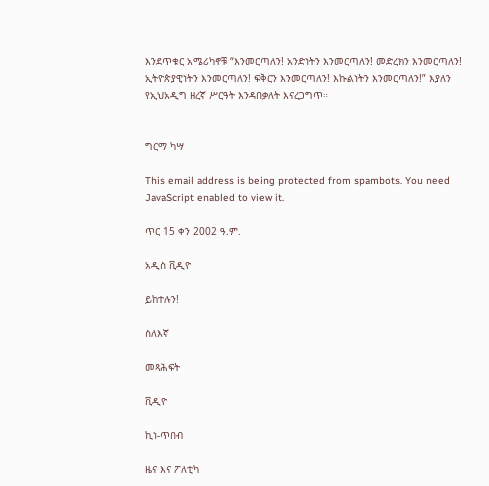እንደጥቁር አሜሪካኖቹ “እንመርጣለን! አንድነትን እንመርጣለን! መድረክን እንመርጣለን! ኢትዮጵያዊነትን እንመርጣለን! ፍቅርን እንመርጣለን! እኩልነትን እንመርጣለን!” እያለን የኢህአዲግ ዘረኛ ሥርዓት እንዳበቃለት እናረጋግጥ።


ግርማ ካሣ

This email address is being protected from spambots. You need JavaScript enabled to view it.

ጥር 15 ቀን 2002 ዓ.ም.

አዲስ ቪዲዮ

ይከተሉን!

ስለእኛ

መጻሕፍት

ቪዲዮ

ኪነ-ጥበብ

ዜና እና ፖለቲካ